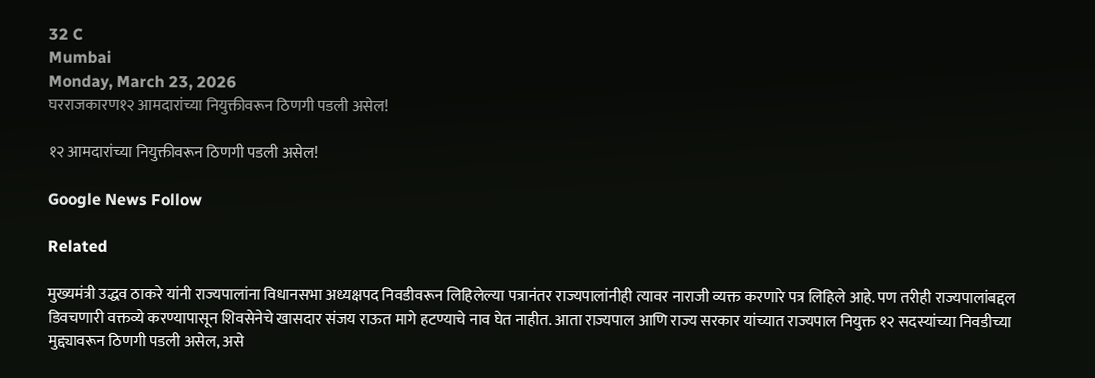32 C
Mumbai
Monday, March 23, 2026
घरराजकारण१२ आमदारांच्या नियुक्तीवरून ठिणगी पडली असेल!

१२ आमदारांच्या नियुक्तीवरून ठिणगी पडली असेल!

Google News Follow

Related

मुख्यमंत्री उद्धव ठाकरे यांनी राज्यपालांना विधानसभा अध्यक्षपद निवडीवरून लिहिलेल्या पत्रानंतर राज्यपालांनीही त्यावर नाराजी व्यक्त करणारे पत्र लिहिले आहे. पण तरीही राज्यपालांबद्दल डिवचणारी वक्तव्ये करण्यापासून शिवसेनेचे खासदार संजय राऊत मागे हटण्याचे नाव घेत नाहीत. आता राज्यपाल आणि राज्य सरकार यांच्यात राज्यपाल नियुक्त १२ सदस्यांच्या निवडीच्या मुद्द्यावरून ठिणगी पडली असेल, असे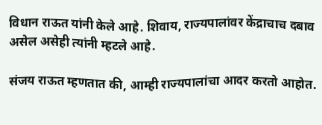विधान राऊत यांनी केले आहे. शिवाय, राज्यपालांवर केंद्राचाच दबाव असेल असेही त्यांनी म्हटले आहे.

संजय राऊत म्हणतात की, आम्ही राज्यपालांचा आदर करतो आहोत.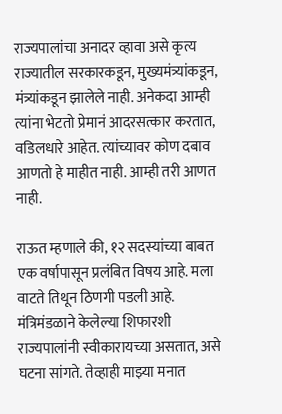राज्यपालांचा अनादर व्हावा असे कृत्य राज्यातील सरकारकडून, मुख्यमंत्र्यांकडून, मंत्र्यांकडून झालेले नाही. अनेकदा आम्ही त्यांना भेटतो प्रेमानं आदरसत्कार करतात, वडिलधारे आहेत. त्यांच्यावर कोण दबाव आणतो हे माहीत नाही. आम्ही तरी आणत नाही.

राऊत म्हणाले की, १२ सदस्यांच्या बाबत एक वर्षापासून प्रलंबित विषय आहे. मला वाटते तिथून ठिणगी पडली आहे. मंत्रिमंडळाने केलेल्या शिफारशी राज्यपालांनी स्वीकारायच्या असतात, असे घटना सांगते. तेव्हाही माझ्या मनात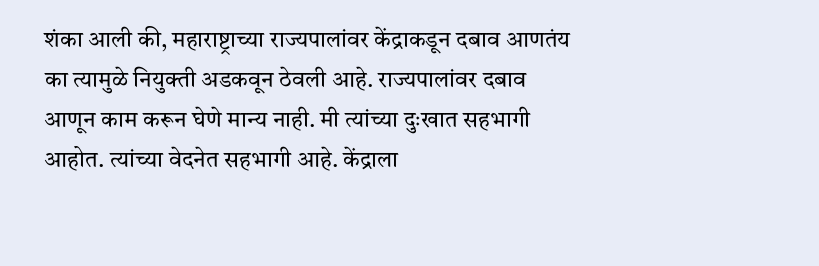शंका आली की, महाराष्ट्राच्या राज्यपालांवर केंद्राकडून दबाव आणतंय का त्यामुळे नियुक्ती अडकवून ठेवली आहे. राज्यपालांवर दबाव आणून काम करून घेणे मान्य नाही. मी त्यांच्या दुःखात सहभागी आहोत. त्यांच्या वेदनेत सहभागी आहे. केंद्राला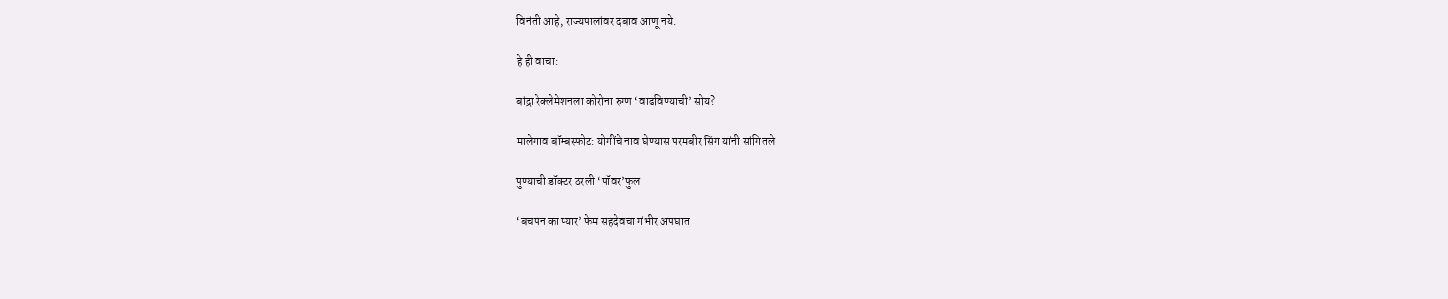विनंती आहे, राज्यपालांवर दबाव आणू नये.

हे ही वाचा:

बांद्रा रेक्लेमेशनला कोरोना रुग्ण ‘वाढविण्याची’ सोय?

मालेगाव बॉम्बस्फोट: योगींचे नाव घेण्यास परमबीर सिंग यांनी सांगितले

पुण्याची डॉक्टर ठरली ‘पॉवर’फुल

‘बचपन का प्यार’ फेम सहदेवचा गंभीर अपघात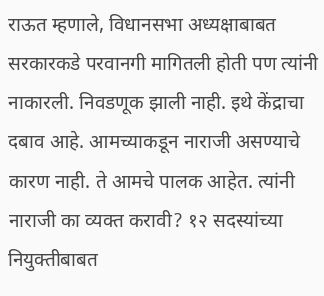राऊत म्हणाले, विधानसभा अध्यक्षाबाबत सरकारकडे परवानगी मागितली होती पण त्यांनी नाकारली. निवडणूक झाली नाही. इथे केंद्राचा दबाव आहे. आमच्याकडून नाराजी असण्याचे कारण नाही. ते आमचे पालक आहेत. त्यांनी नाराजी का व्यक्त करावी? १२ सदस्यांच्या नियुक्तीबाबत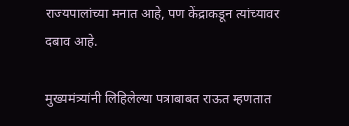राज्यपालांच्या मनात आहे, पण केंद्राकडून त्यांच्यावर दबाव आहे.

मुख्यमंत्र्यांनी लिहिलेल्या पत्राबाबत राऊत म्हणतात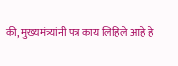की, मुख्यमंत्र्यांनी पत्र काय लिहिले आहे हे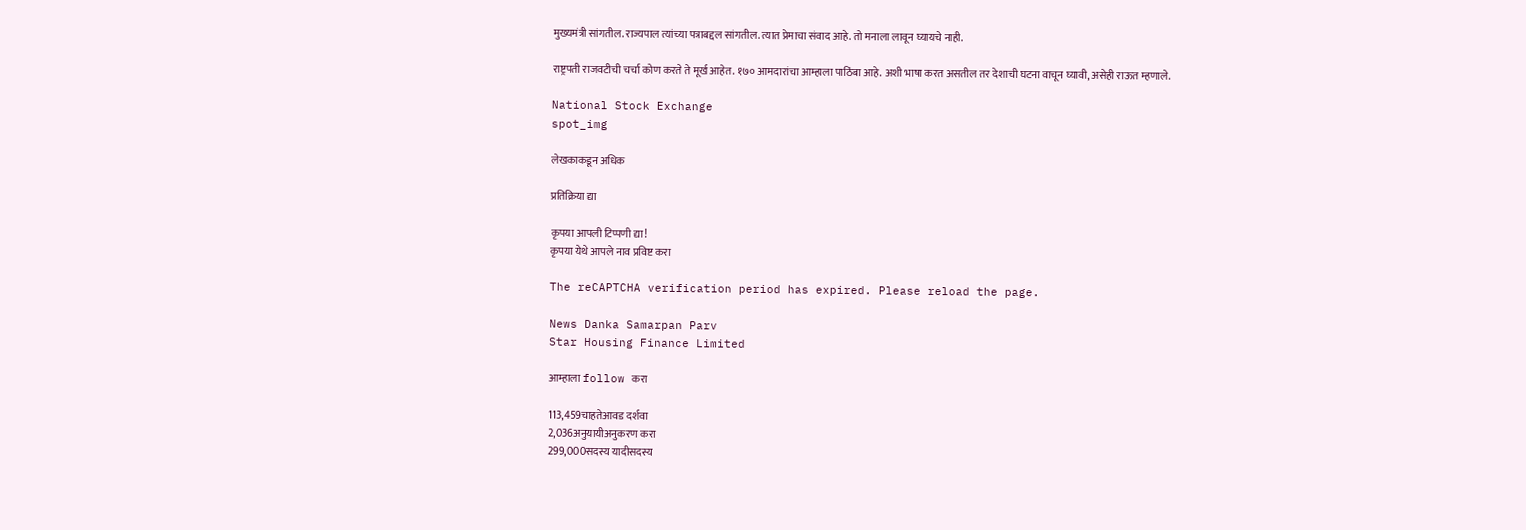मुख्यमंत्री सांगतील. राज्यपाल त्यांच्या पत्राबद्दल सांगतील. त्यात प्रेमाचा संवाद आहे. तो मनाला लावून घ्यायचे नाही.

राष्ट्रपती राजवटीची चर्चा कोण करते ते मूर्ख आहेत. १७० आमदारांचा आम्हाला पाठिंबा आहे. अशी भाषा करत असतील तर देशाची घटना वाचून घ्यावी, असेही राऊत म्हणाले.

National Stock Exchange
spot_img

लेखकाकडून अधिक

प्रतिक्रिया द्या

कृपया आपली टिप्पणी द्या!
कृपया येथे आपले नाव प्रविष्ट करा

The reCAPTCHA verification period has expired. Please reload the page.

News Danka Samarpan Parv
Star Housing Finance Limited

आम्हाला follow करा

113,459चाहतेआवड दर्शवा
2,036अनुयायीअनुकरण करा
299,000सदस्य यादीसदस्य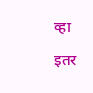व्हा

इतर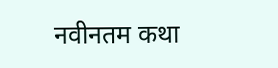नवीनतम कथा